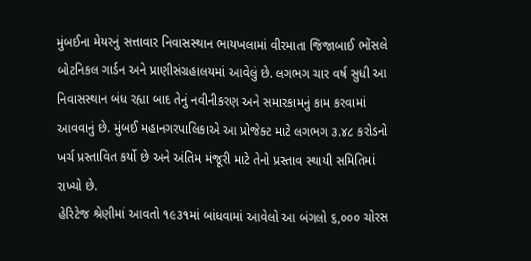મુંબઈના મેયરનું સત્તાવાર નિવાસસ્થાન ભાયખલામાં વીરમાતા જિજાબાઈ ભોંસલે બોટનિકલ ગાર્ડન અને પ્રાણીસંગ્રહાલયમાં આવેલું છે. લગભગ ચાર વર્ષ સુધી આ નિવાસસ્થાન બંધ રહ્યા બાદ તેનું નવીનીકરણ અને સમારકામનું કામ કરવામાં આવવાનું છે. મુંબઈ મહાનગરપાલિકાએ આ પ્રોજેક્ટ માટે લગભગ ૩.૪૮ કરોડનો ખર્ચ પ્રસ્તાવિત કર્યો છે અને અંતિમ મંજૂરી માટે તેનો પ્રસ્તાવ સ્થાયી સમિતિમાં રાખ્યો છે.
હેરિટેજ શ્રેણીમાં આવતો ૧૯૩૧માં બાંધવામાં આવેલો આ બંગલો ૬,૦૦૦ ચોરસ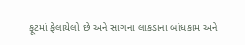ફૂટમાં ફેલાયેલો છે અને સાગના લાકડાના બાંધકામ અને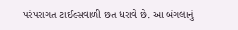પરંપરાગત ટાઈલ્સવાળી છત ધરાવે છે. આ બંગલાનું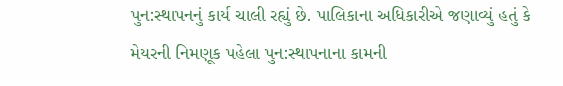પુન:સ્થાપનનું કાર્ય ચાલી રહ્યું છે. પાલિકાના અધિકારીએ જણાવ્યું હતું કે મેયરની નિમણૂક પહેલા પુન:સ્થાપનાના કામની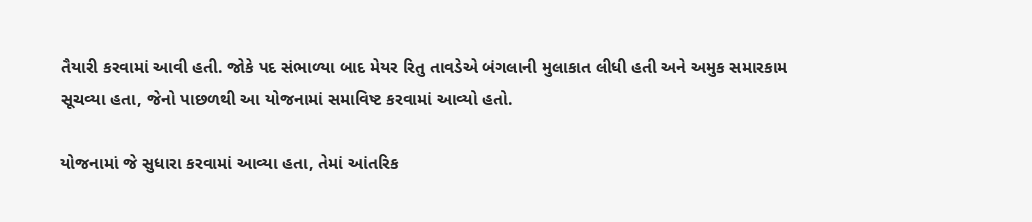તૈયારી કરવામાં આવી હતી. જોકે પદ સંભાળ્યા બાદ મેયર રિતુ તાવડેએ બંગલાની મુલાકાત લીધી હતી અને અમુક સમારકામ સૂચવ્યા હતા, જેનો પાછળથી આ યોજનામાં સમાવિષ્ટ કરવામાં આવ્યો હતો.

યોજનામાં જે સુધારા કરવામાં આવ્યા હતા, તેમાં આંતરિક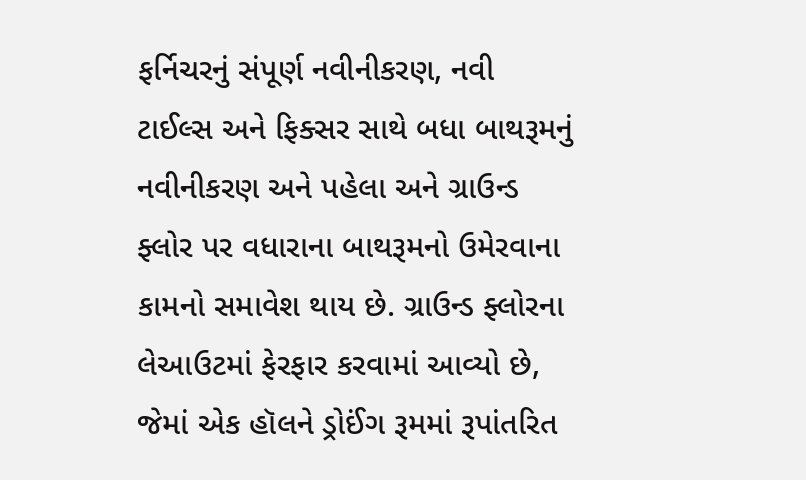ફર્નિચરનું સંપૂર્ણ નવીનીકરણ, નવી ટાઈલ્સ અને ફિક્સર સાથે બધા બાથરૂમનું નવીનીકરણ અને પહેલા અને ગ્રાઉન્ડ ફ્લોર પર વધારાના બાથરૂમનો ઉમેરવાના કામનો સમાવેશ થાય છે. ગ્રાઉન્ડ ફ્લોરના લેઆઉટમાં ફેરફાર કરવામાં આવ્યો છે, જેમાં એક હૉલને ડ્રોઈંગ રૂમમાં રૂપાંતરિત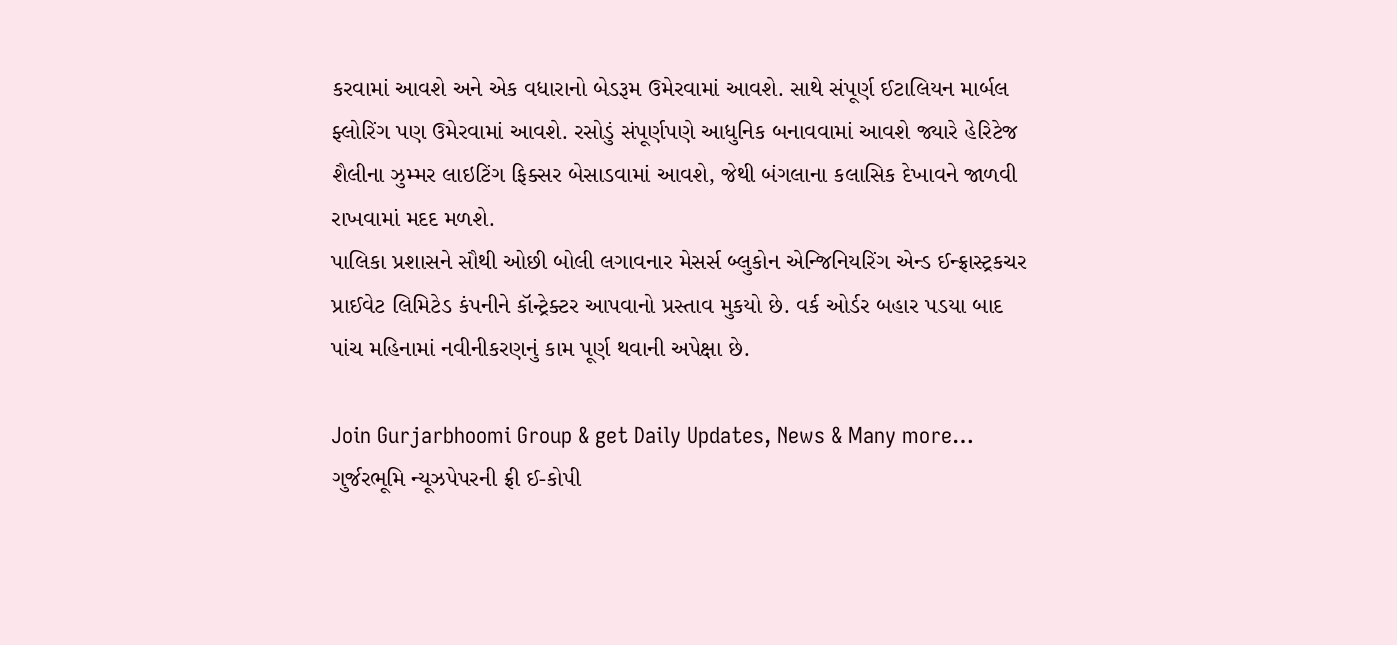કરવામાં આવશે અને એક વધારાનો બેડરૂમ ઉમેરવામાં આવશે. સાથે સંપૂર્ણ ઈટાલિયન માર્બલ ફ્લોરિંગ પણ ઉમેરવામાં આવશે. રસોડું સંપૂર્ણપણે આધુનિક બનાવવામાં આવશે જ્યારે હેરિટેજ શૈલીના ઝુમ્મર લાઇટિંગ ફિક્સર બેસાડવામાં આવશે, જેથી બંગલાના કલાસિક દેખાવને જાળવી રાખવામાં મદદ મળશે.
પાલિકા પ્રશાસને સૌથી ઓછી બોલી લગાવનાર મેસર્સ બ્લુકોન એન્જિનિયરિંગ એન્ડ ઈન્ફ્રાસ્ટ્રકચર પ્રાઈવેટ લિમિટેડ કંપનીને કૉન્ટ્રેક્ટર આપવાનો પ્રસ્તાવ મુકયો છે. વર્ક ઓર્ડર બહાર પડયા બાદ પાંચ મહિનામાં નવીનીકરણનું કામ પૂર્ણ થવાની અપેક્ષા છે.

Join Gurjarbhoomi Group & get Daily Updates, News & Many more…
ગુર્જરભૂમિ ન્યૂઝપેપરની ફ્રી ઈ-કોપી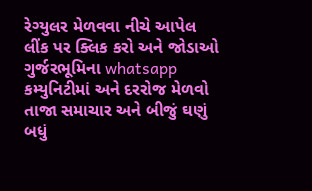રેગ્યુલર મેળવવા નીચે આપેલ લીંક પર ક્લિક કરો અને જોડાઓ ગુર્જરભૂમિના whatsapp કમ્યુનિટીમાં અને દરરોજ મેળવો તાજા સમાચાર અને બીજું ઘણું બધું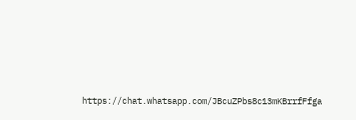https://chat.whatsapp.com/JBcuZPbs8c13mKBrrfFfga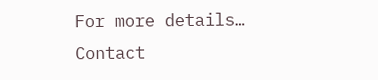For more details… Contact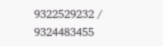9322529232 / 9324483455